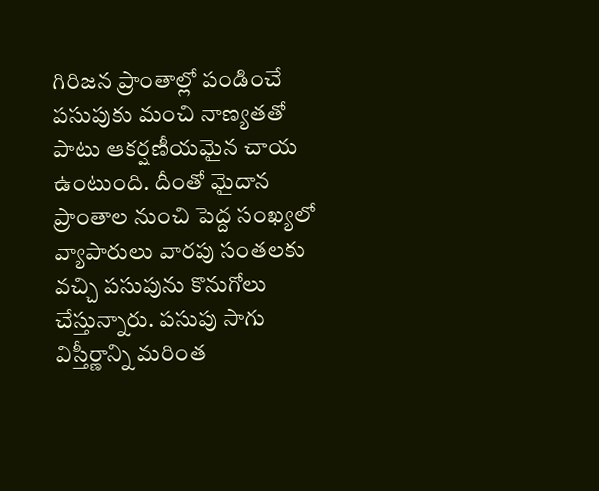గిరిజన ప్రాంతాల్లో పండించే పసుపుకు మంచి నాణ్యతతో పాటు ఆకర్షణీయమైన చాయ ఉంటుంది. దీంతో మైదాన ప్రాంతాల నుంచి పెద్ద సంఖ్యలో వ్యాపారులు వారపు సంతలకు వచ్చి పసుపును కొనుగోలు చేస్తున్నారు. పసుపు సాగు విస్తీర్ణాన్ని మరింత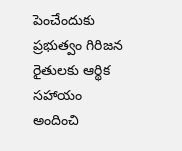పెంచేందుకు ప్రభుత్వం గిరిజన రైతులకు ఆర్థిక సహాయం అందించి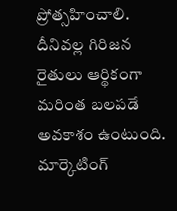ప్రోత్సహించాలి. దీనివల్ల గిరిజన రైతులు ఆర్థికంగా మరింత బలపడే అవకాశం ఉంటుంది. మార్కెటింగ్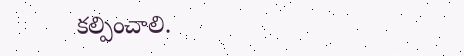కల్పించాలి.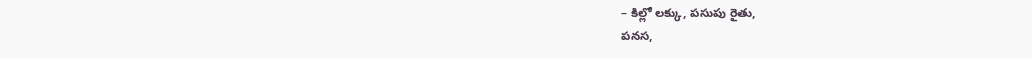– కిల్లో లక్కు, పసుపు రైతు,
పనస,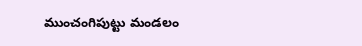ముంచంగిపుట్టు మండలం